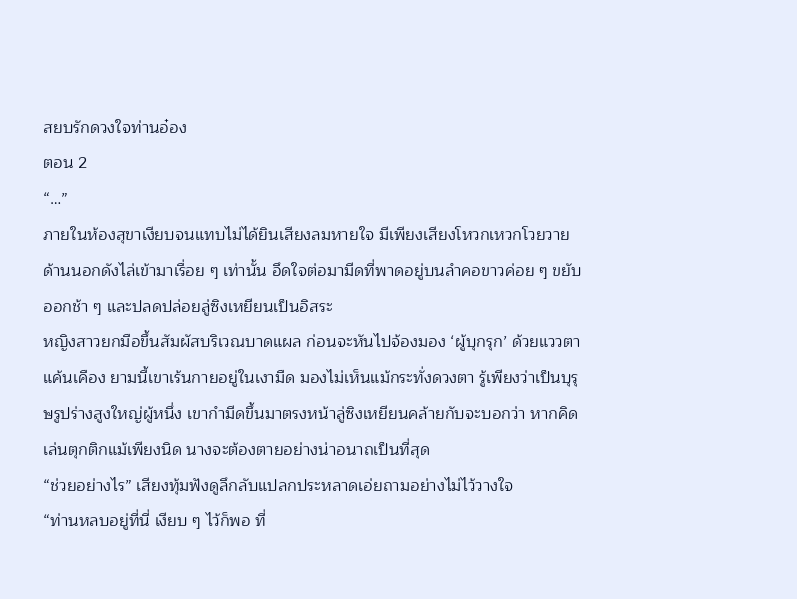สยบรักดวงใจท่านอ๋อง
ตอน 2
“…”
ภายในห้องสุขาเงียบจนแทบไม่ได้ยินเสียงลมหายใจ มีเพียงเสียงโหวกเหวกโวยวายด้านนอกดังไล่เข้ามาเรื่อย ๆ เท่านั้น อึดใจต่อมามีดที่พาดอยู่บนลำคอขาวค่อย ๆ ขยับออกช้า ๆ และปลดปล่อยลู่ซิงเหยียนเป็นอิสระ
หญิงสาวยกมือขึ้นสัมผัสบริเวณบาดแผล ก่อนจะหันไปจ้องมอง ‘ผู้บุกรุก’ ด้วยแววตาแค้นเคือง ยามนี้เขาเร้นกายอยู่ในเงามืด มองไม่เห็นแม้กระทั่งดวงตา รู้เพียงว่าเป็นบุรุษรูปร่างสูงใหญ่ผู้หนึ่ง เขากำมีดขึ้นมาตรงหน้าลู่ซิงเหยียนคล้ายกับจะบอกว่า หากคิดเล่นตุกติกแม้เพียงนิด นางจะต้องตายอย่างน่าอนาถเป็นที่สุด
“ช่วยอย่างไร” เสียงทุ้มฟังดูลึกลับแปลกประหลาดเอ่ยถามอย่างไม่ไว้วางใจ
“ท่านหลบอยู่ที่นี่ เงียบ ๆ ไว้ก็พอ ที่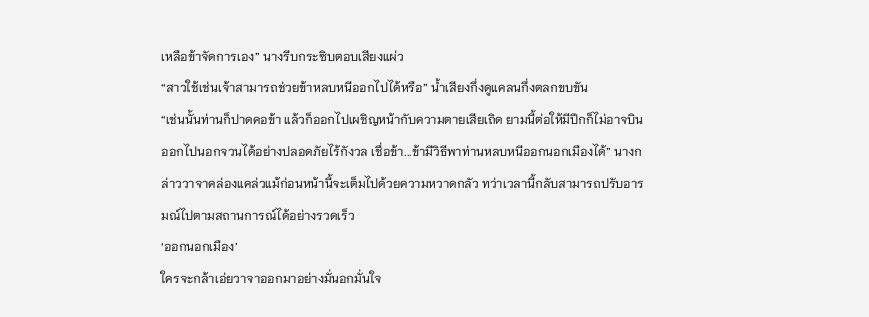เหลือข้าจัดการเอง” นางรีบกระซิบตอบเสียงแผ่ว
“สาวใช้เช่นเจ้าสามารถช่วยข้าหลบหนีออกไปได้หรือ” น้ำเสียงกึ่งดูแคลนกึ่งตลกขบขัน
“เช่นนั้นท่านก็ปาดคอข้า แล้วก็ออกไปเผชิญหน้ากับความตายเสียเถิด ยามนี้ต่อให้มีปีกก็ไม่อาจบินออกไปนอกจวนได้อย่างปลอดภัยไร้กังวล เชื่อข้า...ข้ามีวิธีพาท่านหลบหนีออกนอกเมืองได้” นางกล่าววาจาคล่องแคล่วแม้ก่อนหน้านี้จะเต็มไปด้วยความหวาดกลัว ทว่าเวลานี้กลับสามารถปรับอารมณ์ไปตามสถานการณ์ได้อย่างรวดเร็ว
‘ออกนอกเมือง’
ใครจะกล้าเอ่ยวาจาออกมาอย่างมั่นอกมั่นใจ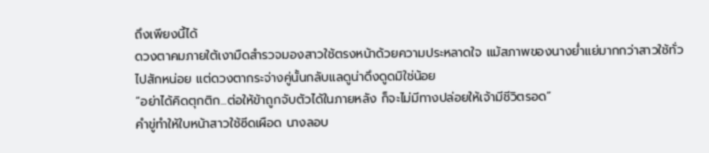ถึงเพียงนี้ได้
ดวงตาคมภายใต้เงามืดสำรวจมองสาวใช้ตรงหน้าด้วยความประหลาดใจ แม้สภาพของนางย่ำแย่มากกว่าสาวใช้ทั่วไปสักหน่อย แต่ดวงตากระจ่างคู่นั้นกลับแลดูน่าดึงดูดมิใช่น้อย
“อย่าได้คิดตุกติก...ต่อให้ข้าถูกจับตัวได้ในภายหลัง ก็จะไม่มีทางปล่อยให้เจ้ามีชีวิตรอด”
คำขู่ทำให้ใบหน้าสาวใช้ซีดเผือด นางลอบ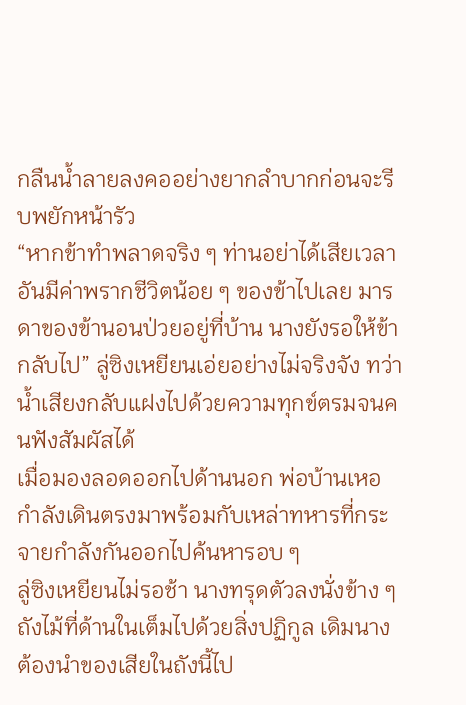กลืนน้ำลายลงคออย่างยากลำบากก่อนจะรีบพยักหน้ารัว
“หากข้าทำพลาดจริง ๆ ท่านอย่าได้เสียเวลาอันมีค่าพรากชีวิตน้อย ๆ ของข้าไปเลย มารดาของข้านอนป่วยอยู่ที่บ้าน นางยังรอให้ข้ากลับไป” ลู่ซิงเหยียนเอ่ยอย่างไม่จริงจัง ทว่าน้ำเสียงกลับแฝงไปด้วยความทุกข์ตรมจนคนฟังสัมผัสได้
เมื่อมองลอดออกไปด้านนอก พ่อบ้านเหอกำลังเดินตรงมาพร้อมกับเหล่าทหารที่กระจายกำลังกันออกไปค้นหารอบ ๆ
ลู่ซิงเหยียนไม่รอช้า นางทรุดตัวลงนั่งข้าง ๆ ถังไม้ที่ด้านในเต็มไปด้วยสิ่งปฏิกูล เดิมนางต้องนำของเสียในถังนี้ไป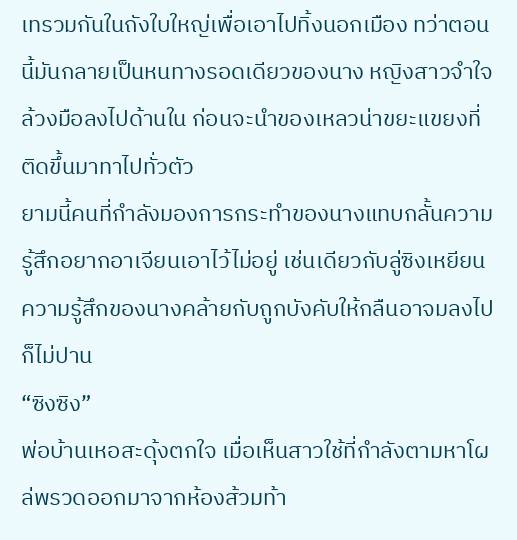เทรวมกันในถังใบใหญ่เพื่อเอาไปทิ้งนอกเมือง ทว่าตอนนี้มันกลายเป็นหนทางรอดเดียวของนาง หญิงสาวจำใจล้วงมือลงไปด้านใน ก่อนจะนำของเหลวน่าขยะแขยงที่ติดขึ้นมาทาไปทั่วตัว
ยามนี้คนที่กำลังมองการกระทำของนางแทบกลั้นความรู้สึกอยากอาเจียนเอาไว้ไม่อยู่ เช่นเดียวกับลู่ซิงเหยียนความรู้สึกของนางคล้ายกับถูกบังคับให้กลืนอาจมลงไปก็ไม่ปาน
“ซิงซิง”
พ่อบ้านเหอสะดุ้งตกใจ เมื่อเห็นสาวใช้ที่กำลังตามหาโผล่พรวดออกมาจากห้องส้วมท้า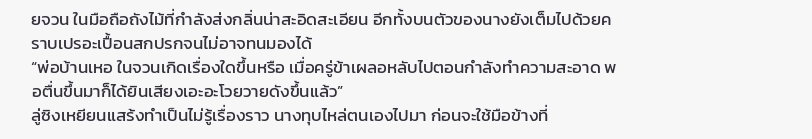ยจวน ในมือถือถังไม้ที่กำลังส่งกลิ่นน่าสะอิดสะเอียน อีกทั้งบนตัวของนางยังเต็มไปด้วยคราบเปรอะเปื้อนสกปรกจนไม่อาจทนมองได้
“พ่อบ้านเหอ ในจวนเกิดเรื่องใดขึ้นหรือ เมื่อครู่ข้าเผลอหลับไปตอนกำลังทำความสะอาด พอตื่นขึ้นมาก็ได้ยินเสียงเอะอะโวยวายดังขึ้นแล้ว”
ลู่ซิงเหยียนแสร้งทำเป็นไม่รู้เรื่องราว นางทุบไหล่ตนเองไปมา ก่อนจะใช้มือข้างที่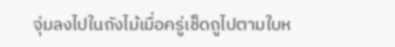จุ่มลงไปในถังไม้เมื่อครู่เช็ดถูไปตามใบห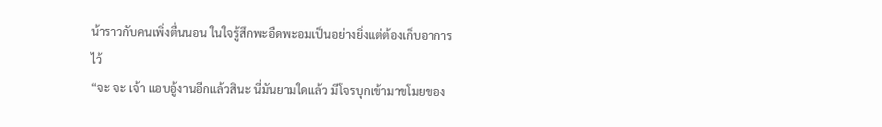น้าราวกับคนเพิ่งตื่นนอน ในใจรู้สึกพะอืดพะอมเป็นอย่างยิ่งแต่ต้องเก็บอาการไว้
“จะ จะ เจ้า แอบอู้งานอีกแล้วสินะ นี่มันยามใดแล้ว มีโจรบุกเข้ามาขโมยของ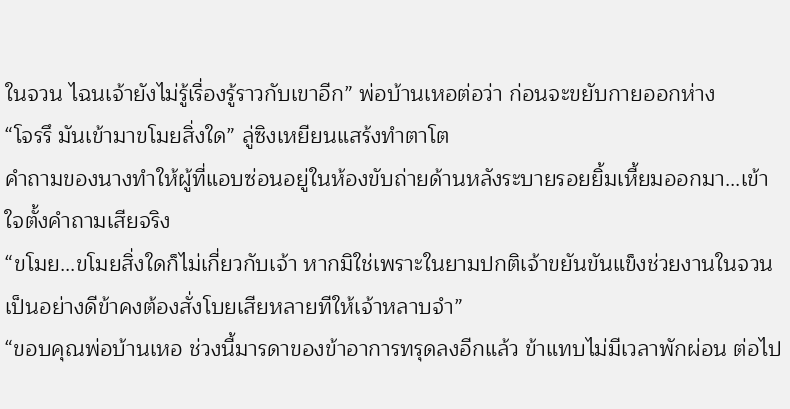ในจวน ไฉนเจ้ายังไม่รู้เรื่องรู้ราวกับเขาอีก” พ่อบ้านเหอต่อว่า ก่อนจะขยับกายออกห่าง
“โจรรึ มันเข้ามาขโมยสิ่งใด” ลู่ซิงเหยียนแสร้งทำตาโต
คำถามของนางทำให้ผู้ที่แอบซ่อนอยู่ในห้องขับถ่ายด้านหลังระบายรอยยิ้มเหี้ยมออกมา...เข้าใจตั้งคำถามเสียจริง
“ขโมย...ขโมยสิ่งใดก็ไม่เกี่ยวกับเจ้า หากมิใช่เพราะในยามปกติเจ้าขยันขันแข็งช่วยงานในจวนเป็นอย่างดีข้าคงต้องสั่งโบยเสียหลายทีให้เจ้าหลาบจำ”
“ขอบคุณพ่อบ้านเหอ ช่วงนี้มารดาของข้าอาการทรุดลงอีกแล้ว ข้าแทบไม่มีเวลาพักผ่อน ต่อไป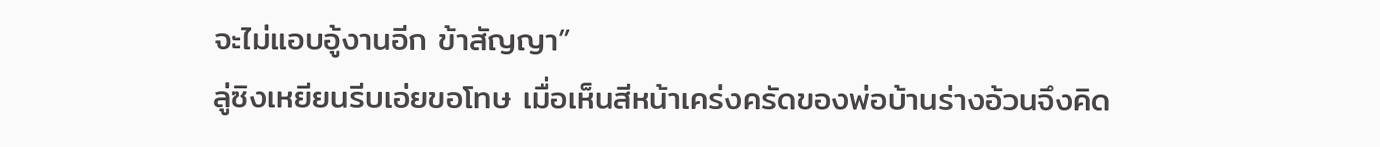จะไม่แอบอู้งานอีก ข้าสัญญา”
ลู่ซิงเหยียนรีบเอ่ยขอโทษ เมื่อเห็นสีหน้าเคร่งครัดของพ่อบ้านร่างอ้วนจึงคิด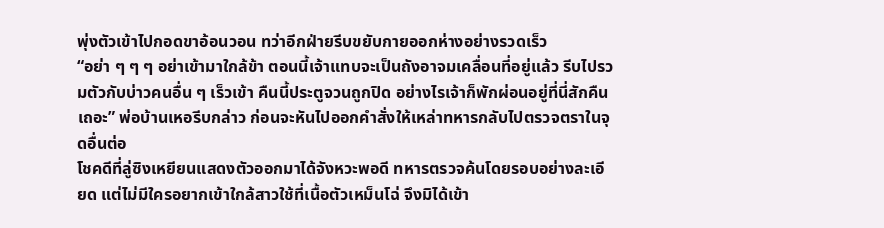พุ่งตัวเข้าไปกอดขาอ้อนวอน ทว่าอีกฝ่ายรีบขยับกายออกห่างอย่างรวดเร็ว
“อย่า ๆ ๆ ๆ อย่าเข้ามาใกล้ข้า ตอนนี้เจ้าแทบจะเป็นถังอาจมเคลื่อนที่อยู่แล้ว รีบไปรวมตัวกับบ่าวคนอื่น ๆ เร็วเข้า คืนนี้ประตูจวนถูกปิด อย่างไรเจ้าก็พักผ่อนอยู่ที่นี่สักคืนเถอะ” พ่อบ้านเหอรีบกล่าว ก่อนจะหันไปออกคำสั่งให้เหล่าทหารกลับไปตรวจตราในจุดอื่นต่อ
โชคดีที่ลู่ซิงเหยียนแสดงตัวออกมาได้จังหวะพอดี ทหารตรวจค้นโดยรอบอย่างละเอียด แต่ไม่มีใครอยากเข้าใกล้สาวใช้ที่เนื้อตัวเหม็นโฉ่ จึงมิได้เข้า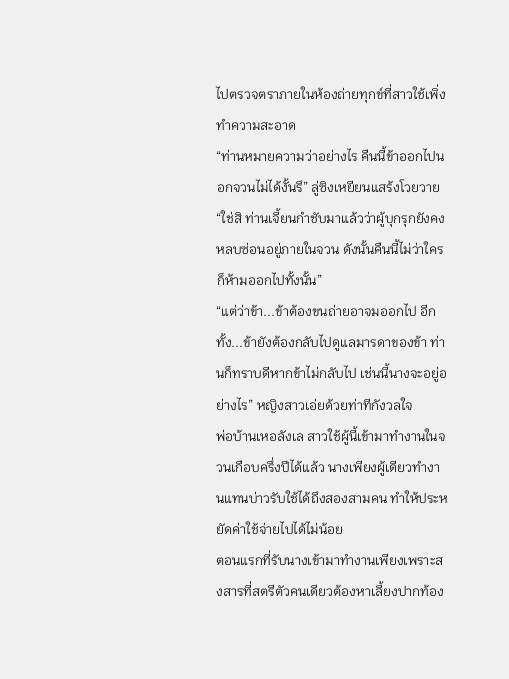ไปตรวจตราภายในห้องถ่ายทุกข์ที่สาวใช้เพิ่งทำความสะอาด
“ท่านหมายความว่าอย่างไร คืนนี้ข้าออกไปนอกจวนไม่ได้งั้นรึ” ลู่ซิงเหยียนแสร้งโวยวาย
“ใช่สิ ท่านเจี้ยนกำชับมาแล้วว่าผู้บุกรุกยังคงหลบซ่อนอยู่ภายในจวน ดังนั้นคืนนี้ไม่ว่าใครก็ห้ามออกไปทั้งนั้น”
“แต่ว่าข้า...ข้าต้องขนถ่ายอาจมออกไป อีกทั้ง...ข้ายังต้องกลับไปดูแลมารดาของข้า ท่านก็ทราบดีหากข้าไม่กลับไป เช่นนี้นางจะอยู่อย่างไร” หญิงสาวเอ่ยด้วยท่าทีกังวลใจ
พ่อบ้านเหอลังเล สาวใช้ผู้นี้เข้ามาทำงานในจวนเกือบครึ่งปีได้แล้ว นางเพียงผู้เดียวทำงานแทนบ่าวรับใช้ได้ถึงสองสามคน ทำให้ประหยัดค่าใช้จ่ายไปได้ไม่น้อย
ตอนแรกที่รับนางเข้ามาทำงานเพียงเพราะสงสารที่สตรีตัวคนเดียวต้องหาเลี้ยงปากท้อง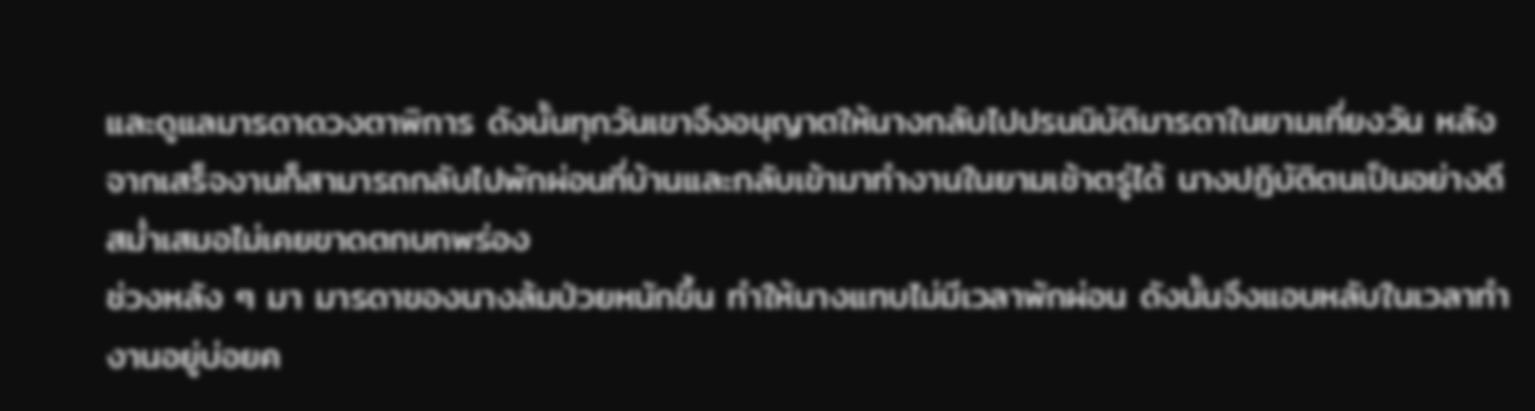และดูแลมารดาดวงตาพิการ ดังนั้นทุกวันเขาจึงอนุญาตให้นางกลับไปปรนนิบัติมารดาในยามเที่ยงวัน หลังจากเสร็จงานก็สามารถกลับไปพักผ่อนที่บ้านและกลับเข้ามาทำงานในยามเช้าตรู่ได้ นางปฏิบัติตนเป็นอย่างดีสม่ำเสมอไม่เคยขาดตกบกพร่อง
ช่วงหลัง ๆ มา มารดาของนางล้มป่วยหนักขึ้น ทำให้นางแทบไม่มีเวลาพักผ่อน ดังนั้นจึงแอบหลับในเวลาทำงานอยู่บ่อยค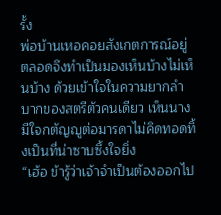รั้ง
พ่อบ้านเหอคอยสังเกตการณ์อยู่ตลอดจึงทำเป็นมองเห็นบ้างไม่เห็นบ้าง ด้วยเข้าใจในความยากลำบากของสตรีตัวคนเดียว เห็นนางมีใจกตัญญูต่อมารดาไม่คิดทอดทิ้งเป็นที่น่าซาบซึ้งใจยิ่ง
“เฮ้อ ข้ารู้ว่าเจ้าจำเป็นต้องออกไป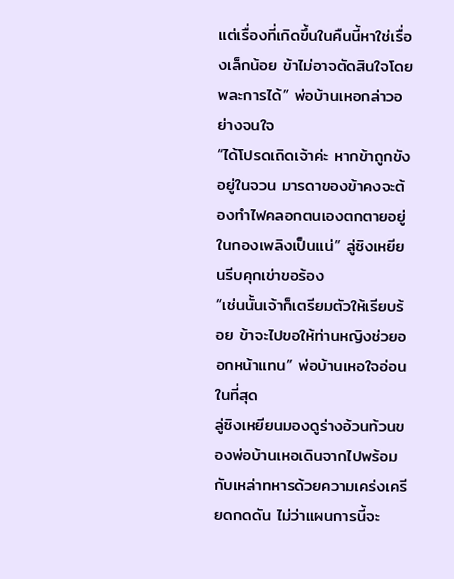แต่เรื่องที่เกิดขึ้นในคืนนี้หาใช่เรื่องเล็กน้อย ข้าไม่อาจตัดสินใจโดยพละการได้” พ่อบ้านเหอกล่าวอย่างจนใจ
“ได้โปรดเถิดเจ้าค่ะ หากข้าถูกขังอยู่ในจวน มารดาของข้าคงจะต้องทำไฟคลอกตนเองตกตายอยู่ในกองเพลิงเป็นแน่” ลู่ซิงเหยียนรีบคุกเข่าขอร้อง
“เช่นนั้นเจ้าก็เตรียมตัวให้เรียบร้อย ข้าจะไปขอให้ท่านหญิงช่วยออกหน้าแทน” พ่อบ้านเหอใจอ่อนในที่สุด
ลู่ซิงเหยียนมองดูร่างอ้วนท้วนของพ่อบ้านเหอเดินจากไปพร้อมกับเหล่าทหารด้วยความเคร่งเครียดกดดัน ไม่ว่าแผนการนี้จะ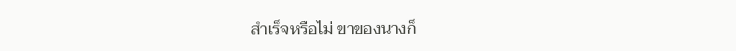สำเร็จหรือไม่ ขาของนางก็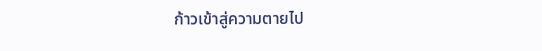ก้าวเข้าสู่ความตายไป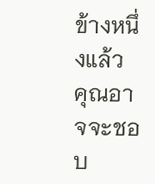ข้างหนึ่งแล้ว
คุณอาจจะชอบ